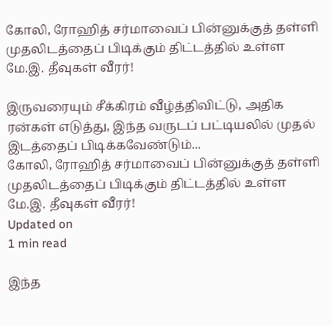கோலி, ரோஹித் சர்மாவைப் பின்னுக்குத் தள்ளி முதலிடத்தைப் பிடிக்கும் திட்டத்தில் உள்ள மே.இ. தீவுகள் வீரர்!

இருவரையும் சீக்கிரம் வீழ்த்திவிட்டு, அதிக ரன்கள் எடுத்து, இந்த வருடப் பட்டியலில் முதல் இடத்தைப் பிடிக்கவேண்டும்...
கோலி, ரோஹித் சர்மாவைப் பின்னுக்குத் தள்ளி முதலிடத்தைப் பிடிக்கும் திட்டத்தில் உள்ள மே.இ. தீவுகள் வீரர்!
Updated on
1 min read

இந்த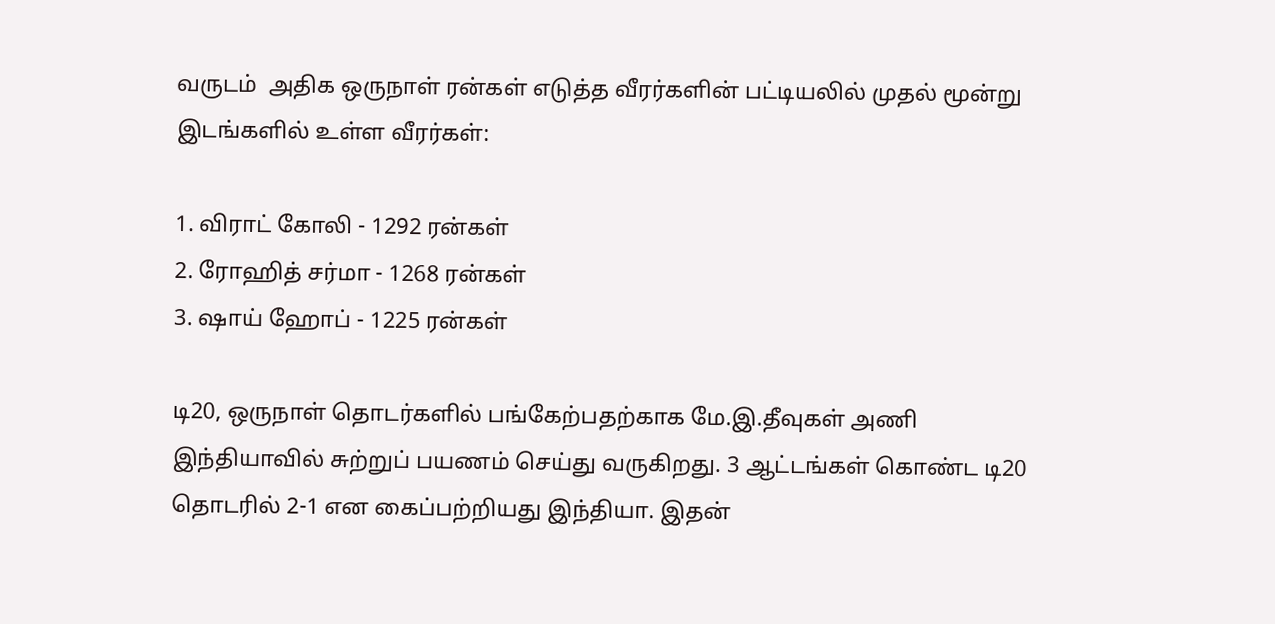வருடம்  அதிக ஒருநாள் ரன்கள் எடுத்த வீரர்களின் பட்டியலில் முதல் மூன்று இடங்களில் உள்ள வீரர்கள்:

1. விராட் கோலி - 1292 ரன்கள்
2. ரோஹித் சர்மா - 1268 ரன்கள்
3. ஷாய் ஹோப் - 1225 ரன்கள்

டி20, ஒருநாள் தொடர்களில் பங்கேற்பதற்காக மே.இ.தீவுகள் அணி இந்தியாவில் சுற்றுப் பயணம் செய்து வருகிறது. 3 ஆட்டங்கள் கொண்ட டி20 தொடரில் 2-1 என கைப்பற்றியது இந்தியா. இதன்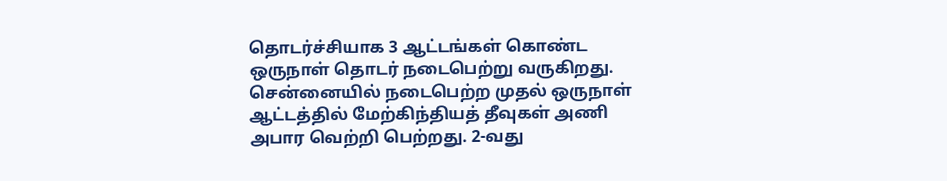தொடர்ச்சியாக 3 ஆட்டங்கள் கொண்ட ஒருநாள் தொடர் நடைபெற்று வருகிறது. சென்னையில் நடைபெற்ற முதல் ஒருநாள் ஆட்டத்தில் மேற்கிந்தியத் தீவுகள் அணி அபார வெற்றி பெற்றது. 2-வது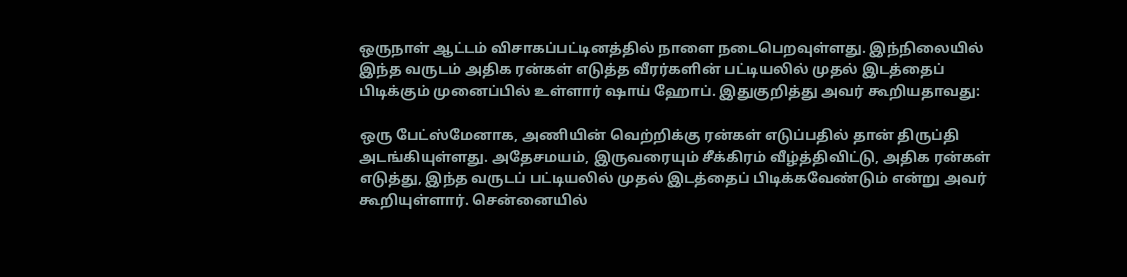ஒருநாள் ஆட்டம் விசாகப்பட்டினத்தில் நாளை நடைபெறவுள்ளது. இந்நிலையில் இந்த வருடம் அதிக ரன்கள் எடுத்த வீரர்களின் பட்டியலில் முதல் இடத்தைப் பிடிக்கும் முனைப்பில் உள்ளார் ஷாய் ஹோப். இதுகுறித்து அவர் கூறியதாவது:

ஒரு பேட்ஸ்மேனாக, அணியின் வெற்றிக்கு ரன்கள் எடுப்பதில் தான் திருப்தி அடங்கியுள்ளது. அதேசமயம், இருவரையும் சீக்கிரம் வீழ்த்திவிட்டு, அதிக ரன்கள் எடுத்து, இந்த வருடப் பட்டியலில் முதல் இடத்தைப் பிடிக்கவேண்டும் என்று அவர் கூறியுள்ளார். சென்னையில்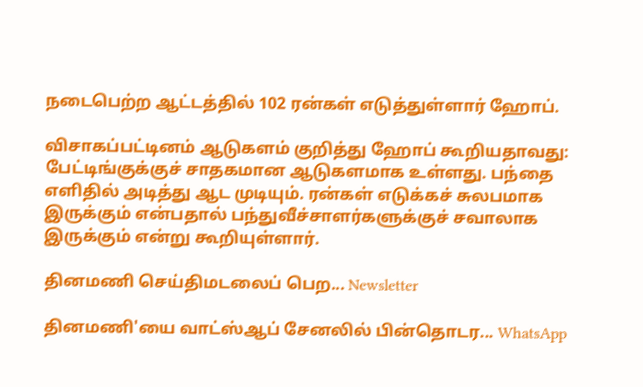நடைபெற்ற ஆட்டத்தில் 102 ரன்கள் எடுத்துள்ளார் ஹோப்.

விசாகப்பட்டினம் ஆடுகளம் குறித்து ஹோப் கூறியதாவது: பேட்டிங்குக்குச் சாதகமான ஆடுகளமாக உள்ளது. பந்தை எளிதில் அடித்து ஆட முடியும். ரன்கள் எடுக்கச் சுலபமாக இருக்கும் என்பதால் பந்துவீச்சாளர்களுக்குச் சவாலாக இருக்கும் என்று கூறியுள்ளார்.

தினமணி செய்திமடலைப் பெற... Newsletter

தினமணி'யை வாட்ஸ்ஆப் சேனலில் பின்தொடர... WhatsApp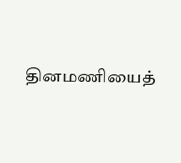தினமணியைத்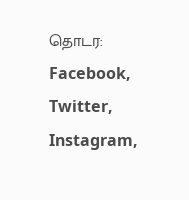தொடர: Facebook, Twitter, Instagram,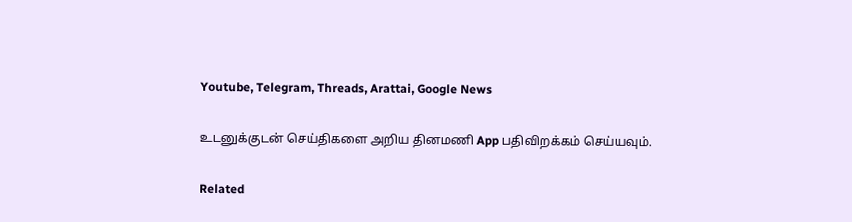Youtube, Telegram, Threads, Arattai, Google News

உடனுக்குடன் செய்திகளை அறிய தினமணி App பதிவிறக்கம் செய்யவும்.

Related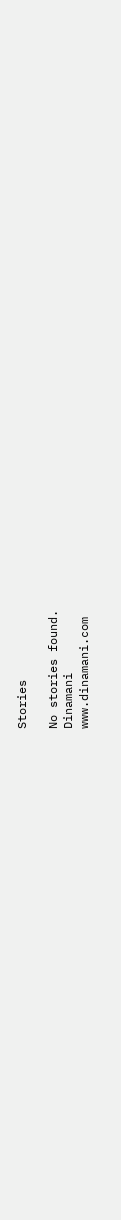Stories

No stories found.
Dinamani
www.dinamani.com